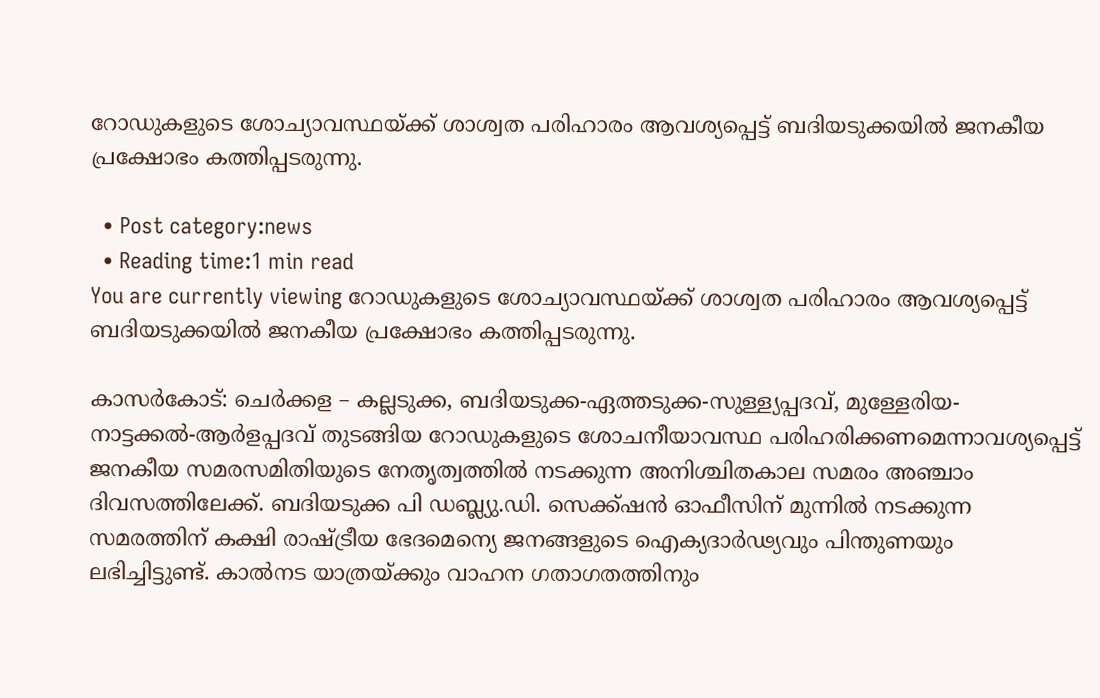റോഡുകളുടെ ശോച്യാവസ്ഥയ്ക്ക് ശാശ്വത പരിഹാരം ആവശ്യപ്പെട്ട് ബദിയടുക്കയില്‍ ജനകീയ പ്രക്ഷോഭം കത്തിപ്പടരുന്നു.

  • Post category:news
  • Reading time:1 min read
You are currently viewing റോഡുകളുടെ ശോച്യാവസ്ഥയ്ക്ക് ശാശ്വത പരിഹാരം ആവശ്യപ്പെട്ട് ബദിയടുക്കയില്‍ ജനകീയ പ്രക്ഷോഭം കത്തിപ്പടരുന്നു.

കാസര്‍കോട്: ചെര്‍ക്കള – കല്ലടുക്ക, ബദിയടുക്ക-ഏത്തടുക്ക-സുള്ള്യപ്പദവ്, മുള്ളേരിയ-നാട്ടക്കല്‍-ആര്‍ളപ്പദവ് തുടങ്ങിയ റോഡുകളുടെ ശോചനീയാവസ്ഥ പരിഹരിക്കണമെന്നാവശ്യപ്പെട്ട് ജനകീയ സമരസമിതിയുടെ നേതൃത്വത്തില്‍ നടക്കുന്ന അനിശ്ചിതകാല സമരം അഞ്ചാം ദിവസത്തിലേക്ക്. ബദിയടുക്ക പി ഡബ്ല്യു.ഡി. സെക്ക്ഷന്‍ ഓഫീസിന് മുന്നില്‍ നടക്കുന്ന സമരത്തിന് കക്ഷി രാഷ്ട്രീയ ഭേദമെന്യെ ജനങ്ങളുടെ ഐക്യദാര്‍ഢ്യവും പിന്തുണയും ലഭിച്ചിട്ടുണ്ട്. കാല്‍നട യാത്രയ്ക്കും വാഹന ഗതാഗതത്തിനും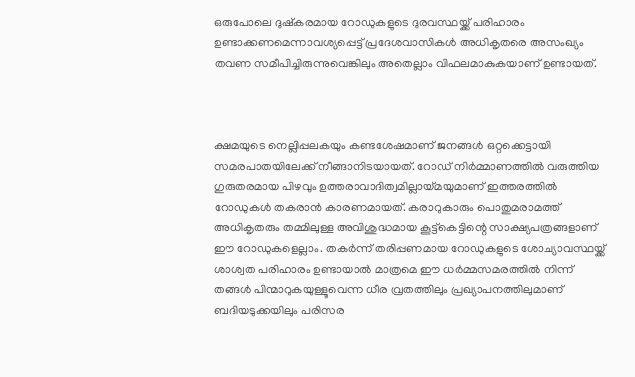ഒരുപോലെ ദുഷ്‌കരമായ റോഡുകളുടെ ദുരവസ്ഥയ്ക്ക് പരിഹാരം ഉണ്ടാക്കണമെന്നാവശ്യപ്പെട്ട് പ്രദേശവാസികള്‍ അധികൃതരെ അസംഖ്യം തവണ സമീപിച്ചിരുന്നുവെങ്കിലും അതെല്ലാം വിഫലമാകുകയാണ് ഉണ്ടായത്.



ക്ഷമയുടെ നെല്ലിപ്പലകയും കണ്ടശേഷമാണ് ജനങ്ങള്‍ ഒറ്റക്കെട്ടായി സമരപാതയിലേക്ക് നീങ്ങാനിടയായത്. റോഡ് നിര്‍മ്മാണത്തില്‍ വരുത്തിയ ഗുരുതരമായ പിഴവും ഉത്തരാവാദിത്വമില്ലായ്മയുമാണ് ഇത്തരത്തില്‍ റോഡുകള്‍ തകരാന്‍ കാരണമായത്. കരാറുകാരും പൊതുമരാമത്ത് അധികൃതരും തമ്മിലുള്ള അവിശുദ്ധമായ കൂട്ട്‌കെട്ടിന്റെ സാക്ഷ്യപത്രങ്ങളാണ് ഈ റോഡുകളെല്ലാം. തകര്‍ന്ന് തരിപ്പണമായ റോഡുകളുടെ ശോച്യാവസ്ഥയ്ക്ക് ശാശ്വത പരിഹാരം ഉണ്ടായാല്‍ മാത്രമെ ഈ ധര്‍മ്മസമരത്തില്‍ നിന്ന് തങ്ങള്‍ പിന്മാറുകയുള്ളൂവെന്ന ധീര വ്രതത്തിലും പ്രഖ്യാപനത്തിലുമാണ് ബദിയടുക്കയിലും പരിസര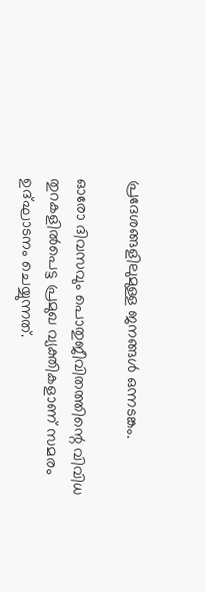പ്രദേശങ്ങളിലുമുള്ള ജനങ്ങള്‍ ഒന്നടങ്കം.

ഓരോ ദിവസവും പൊതുജീവിതത്തിന്റെ വിവിധ തുറകളില്‍പെട്ട പ്രമുഖ വ്യക്തികളാണ് സമരം ഉദ്ഘാടനം ചെയ്യുന്നത്.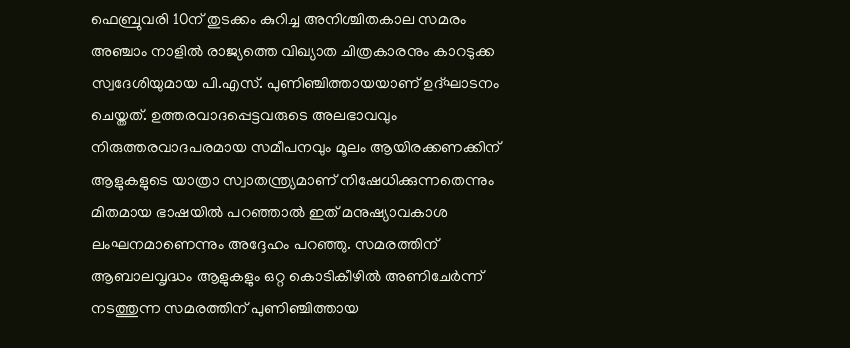ഫെബ്രുവരി 10ന് തുടക്കം കുറിച്ച അനിശ്ചിതകാല സമരം അഞ്ചാം നാളില്‍ രാജ്യത്തെ വിഖ്യാത ചിത്രകാരനും കാറടുക്ക സ്വദേശിയുമായ പി.എസ്. പുണിഞ്ചിത്തായയാണ് ഉദ്ഘാടനം ചെയ്തത്. ഉത്തരവാദപ്പെട്ടവരുടെ അലഭാവവും നിരുത്തരവാദപരമായ സമീപനവും മൂലം ആയിരക്കണക്കിന് ആളുകളുടെ യാത്രാ സ്വാതന്ത്ര്യമാണ് നിഷേധിക്കുന്നതെന്നും മിതമായ ഭാഷയില്‍ പറഞ്ഞാല്‍ ഇത് മനുഷ്യാവകാശ ലംഘനമാണെന്നും അദ്ദേഹം പറഞ്ഞു. സമരത്തിന് ആബാലവൃദ്ധം ആളുകളും ഒറ്റ കൊടികീഴില്‍ അണിചേര്‍ന്ന് നടത്തുന്ന സമരത്തിന് പുണിഞ്ചിത്തായ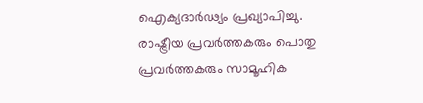ഐക്യദാര്‍ഢ്യം പ്രഖ്യാപിച്ചു. രാഷ്ട്രീയ പ്രവര്‍ത്തകരും പൊതു പ്രവര്‍ത്തകരും സാമൂഹിക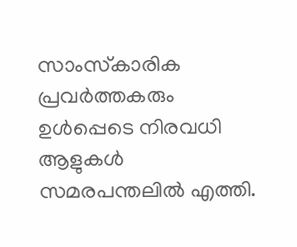സാംസ്‌കാരിക പ്രവര്‍ത്തകരും ഉള്‍പ്പെടെ നിരവധി ആളുകള്‍ സമരപന്തലില്‍ എത്തി.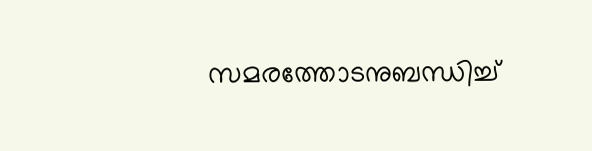സമരത്തോടനുബന്ധിച്ച്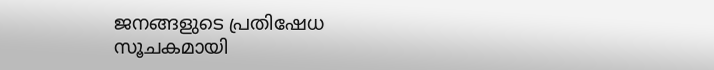ജനങ്ങളുടെ പ്രതിഷേധ സൂചകമായി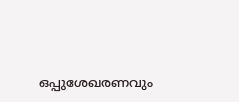ഒപ്പുശേഖരണവും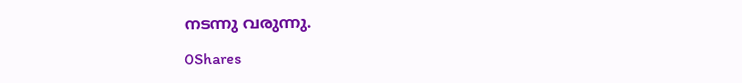നടന്നു വരുന്നു.

0Shares